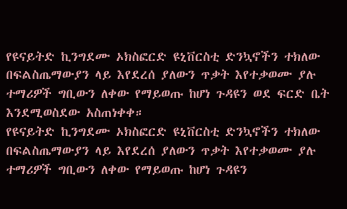የዩናይትድ ኪንግደሙ ኦክስፎርድ ዩኒቨርስቲ ድንኳኖችን ተክለው በፍልስጤማውያን ላይ እየደረሰ ያለውን ጥቃት እየተቃወሙ ያሉ ተማሪዎች ግቢውን ለቀው የማይወጡ ከሆነ ጉዳዩን ወደ ፍርድ ቤት እንደሚወስደው አስጠነቀቀ።
የዩናይትድ ኪንግደሙ ኦክስፎርድ ዩኒቨርስቲ ድንኳኖችን ተክለው በፍልስጤማውያን ላይ እየደረሰ ያለውን ጥቃት እየተቃወሙ ያሉ ተማሪዎች ግቢውን ለቀው የማይወጡ ከሆነ ጉዳዩን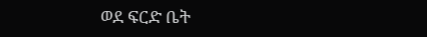ወደ ፍርድ ቤት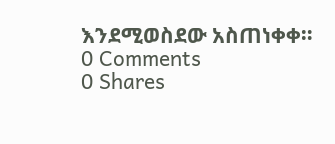እንደሚወስደው አስጠነቀቀ።
0 Comments
0 Shares